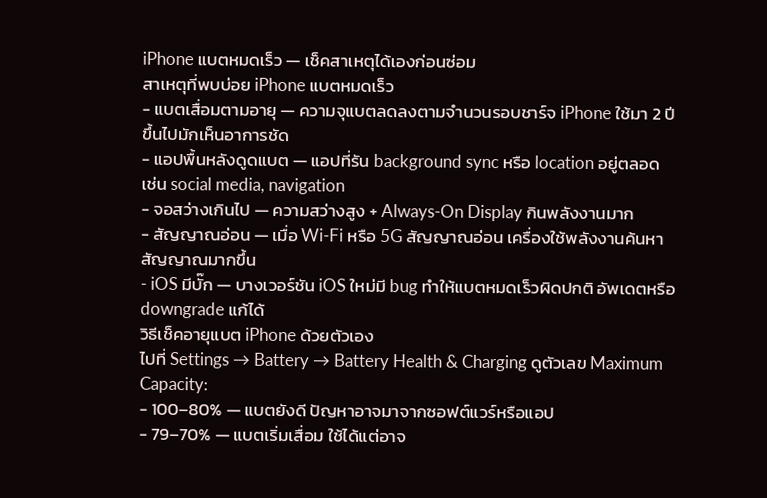iPhone แบตหมดเร็ว — เช็คสาเหตุได้เองก่อนซ่อม
สาเหตุที่พบบ่อย iPhone แบตหมดเร็ว
- แบตเสื่อมตามอายุ — ความจุแบตลดลงตามจำนวนรอบชาร์จ iPhone ใช้มา 2 ปีขึ้นไปมักเห็นอาการชัด
- แอปพื้นหลังดูดแบต — แอปที่รัน background sync หรือ location อยู่ตลอด เช่น social media, navigation
- จอสว่างเกินไป — ความสว่างสูง + Always-On Display กินพลังงานมาก
- สัญญาณอ่อน — เมื่อ Wi-Fi หรือ 5G สัญญาณอ่อน เครื่องใช้พลังงานค้นหาสัญญาณมากขึ้น
- iOS มีบั๊ก — บางเวอร์ชัน iOS ใหม่มี bug ทำให้แบตหมดเร็วผิดปกติ อัพเดตหรือ downgrade แก้ได้
วิธีเช็คอายุแบต iPhone ด้วยตัวเอง
ไปที่ Settings → Battery → Battery Health & Charging ดูตัวเลข Maximum Capacity:
- 100–80% — แบตยังดี ปัญหาอาจมาจากซอฟต์แวร์หรือแอป
- 79–70% — แบตเริ่มเสื่อม ใช้ได้แต่อาจ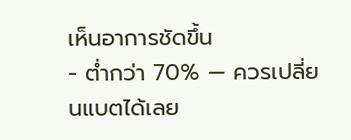เห็นอาการชัดขึ้น
- ต่ำกว่า 70% — ควรเปลี่ยนแบตได้เลย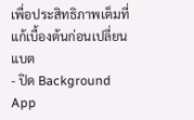เพื่อประสิทธิภาพเต็มที่
แก้เบื้องต้นก่อนเปลี่ยนแบต
- ปิด Background App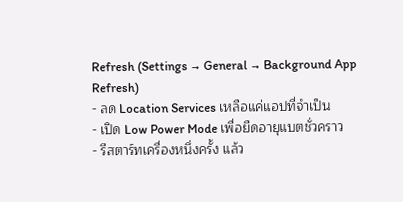Refresh (Settings → General → Background App Refresh)
- ลด Location Services เหลือแค่แอปที่จำเป็น
- เปิด Low Power Mode เพื่อยืดอายุแบตชั่วคราว
- รีสตาร์ทเครื่องหนึ่งครั้ง แล้ว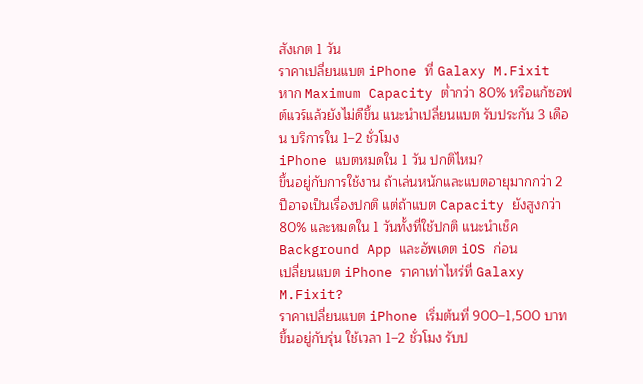สังเกต 1 วัน
ราคาเปลี่ยนแบต iPhone ที่ Galaxy M.Fixit
หาก Maximum Capacity ต่ำกว่า 80% หรือแก้ซอฟต์แวร์แล้วยังไม่ดีขึ้น แนะนำเปลี่ยนแบต รับประกัน 3 เดือน บริการใน 1–2 ชั่วโมง
iPhone แบตหมดใน 1 วัน ปกติไหม?
ขึ้นอยู่กับการใช้งาน ถ้าเล่นหนักและแบตอายุมากกว่า 2 ปีอาจเป็นเรื่องปกติ แต่ถ้าแบต Capacity ยังสูงกว่า 80% และหมดใน 1 วันทั้งที่ใช้ปกติ แนะนำเช็ค Background App และอัพเดต iOS ก่อน
เปลี่ยนแบต iPhone ราคาเท่าไหร่ที่ Galaxy M.Fixit?
ราคาเปลี่ยนแบต iPhone เริ่มต้นที่ 900–1,500 บาท ขึ้นอยู่กับรุ่น ใช้เวลา 1–2 ชั่วโมง รับป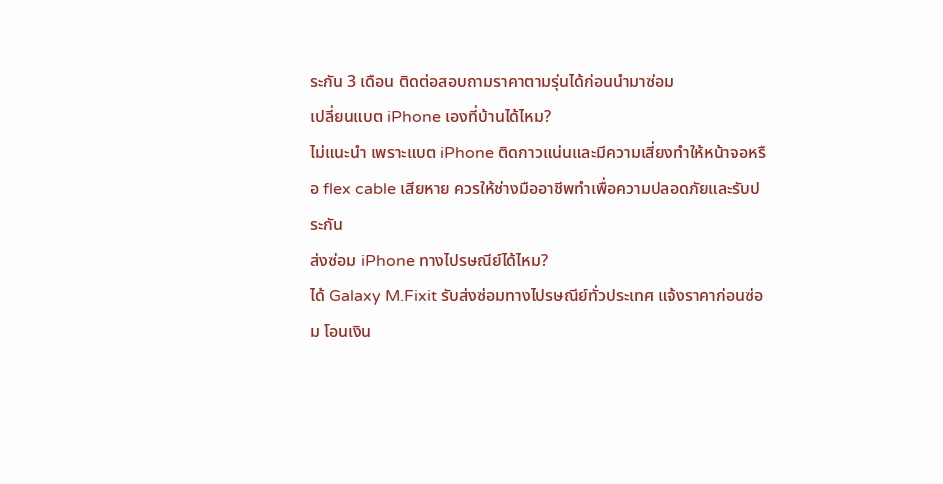ระกัน 3 เดือน ติดต่อสอบถามราคาตามรุ่นได้ก่อนนำมาซ่อม
เปลี่ยนแบต iPhone เองที่บ้านได้ไหม?
ไม่แนะนำ เพราะแบต iPhone ติดกาวแน่นและมีความเสี่ยงทำให้หน้าจอหรือ flex cable เสียหาย ควรให้ช่างมืออาชีพทำเพื่อความปลอดภัยและรับประกัน
ส่งซ่อม iPhone ทางไปรษณีย์ได้ไหม?
ได้ Galaxy M.Fixit รับส่งซ่อมทางไปรษณีย์ทั่วประเทศ แจ้งราคาก่อนซ่อม โอนเงิน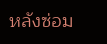หลังซ่อม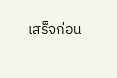เสร็จก่อน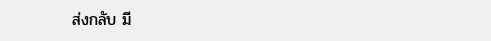ส่งกลับ มี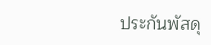ประกันพัสดุ